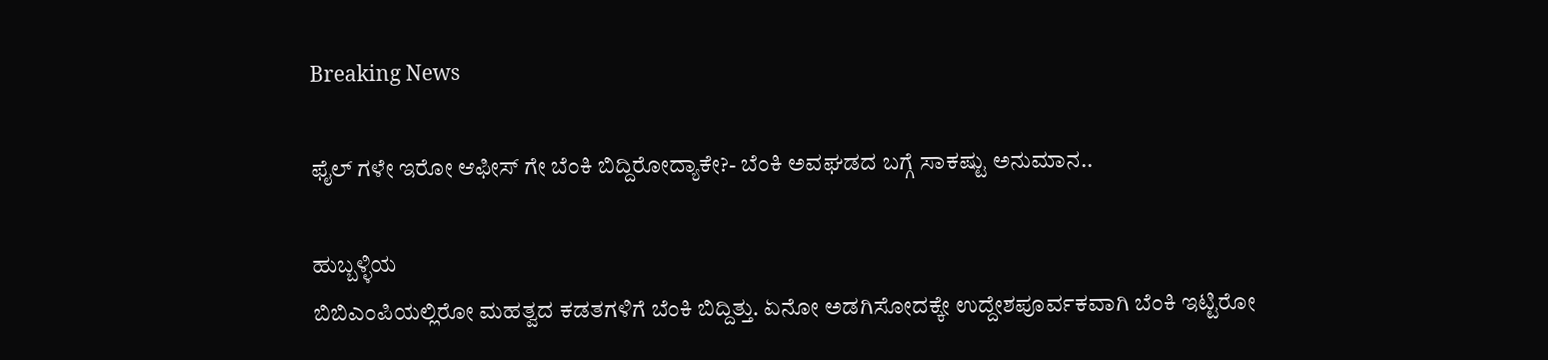Breaking News

ಫೈಲ್ ಗಳೇ ಇರೋ ಆಫೀಸ್ ಗೇ ಬೆಂಕಿ ಬಿದ್ದಿರೋದ್ಯಾಕೇ?- ಬೆಂಕಿ ಅವಘಡದ ಬಗ್ಗೆ ಸಾಕಷ್ಟು ಅನುಮಾನ..

ಹುಬ್ಬಳ್ಳಿಯ
ಬಿಬಿಎಂಪಿಯಲ್ಲಿರೋ ಮಹತ್ವದ ಕಡತಗಳಿಗೆ ಬೆಂಕಿ ಬಿದ್ದಿತ್ತು. ಏನೋ ಅಡಗಿಸೋದಕ್ಕೇ ಉದ್ದೇಶಪೂರ್ವಕವಾಗಿ ಬೆಂಕಿ ಇಟ್ಟಿರೋ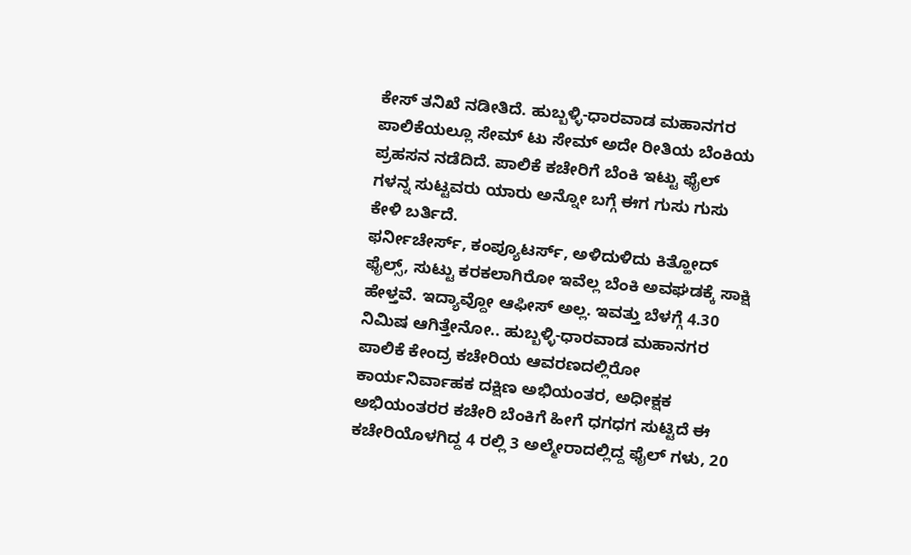ಕೇಸ್ ತನಿಖೆ ನಡೀತಿದೆ. ಹುಬ್ಬಳ್ಳಿ-ಧಾರವಾಡ ಮಹಾನಗರ ಪಾಲಿಕೆಯಲ್ಲೂ ಸೇಮ್ ಟು ಸೇಮ್ ಅದೇ ರೀತಿಯ ಬೆಂಕಿಯ ಪ್ರಹಸನ ನಡೆದಿದೆ. ಪಾಲಿಕೆ ಕಚೇರಿಗೆ ಬೆಂಕಿ ಇಟ್ಟು ಫೈಲ್ ಗಳನ್ನ ಸುಟ್ಟವರು ಯಾರು ಅನ್ನೋ ಬಗ್ಗೆ ಈಗ ಗುಸು ಗುಸು ಕೇಳಿ ಬರ್ತಿದೆ.
ಫರ್ನೀಚೇರ್ಸ್, ಕಂಪ್ಯೂಟರ್ಸ್, ಅಳಿದುಳಿದು ಕಿತ್ಹೋದ್ ಫೈಲ್ಸ್, ಸುಟ್ಟು ಕರಕಲಾಗಿರೋ ಇವೆಲ್ಲ ಬೆಂಕಿ ಅವಘಡಕ್ಕೆ ಸಾಕ್ಷಿ ಹೇಳ್ತವೆ. ಇದ್ಯಾವ್ದೋ ಆಫೀಸ್ ಅಲ್ಲ. ಇವತ್ತು ಬೆಳಗ್ಗೆ 4.30 ನಿಮಿಷ ಆಗಿತ್ತೇನೋ.. ಹುಬ್ಬಳ್ಳಿ-ಧಾರವಾಡ ಮಹಾನಗರ ಪಾಲಿಕೆ ಕೇಂದ್ರ ಕಚೇರಿಯ ಆವರಣದಲ್ಲಿರೋ ಕಾರ್ಯನಿರ್ವಾಹಕ ದಕ್ಷಿಣ ಅಭಿಯಂತರ, ಅಧೀಕ್ಷಕ ಅಭಿಯಂತರರ ಕಚೇರಿ ಬೆಂಕಿಗೆ ಹೀಗೆ ಧಗಧಗ ಸುಟ್ಟಿದೆ ಈ ಕಚೇರಿಯೊಳಗಿದ್ದ 4 ರಲ್ಲಿ 3 ಅಲ್ಮೇರಾದಲ್ಲಿದ್ದ ಫೈಲ್ ಗಳು, 20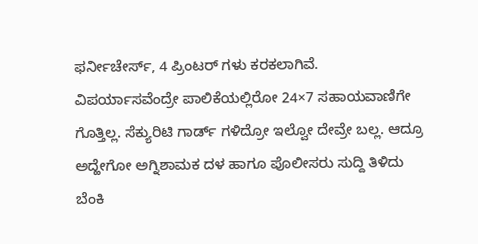ಫರ್ನೀಚೇರ್ಸ್, 4 ಪ್ರಿಂಟರ್ ಗಳು ಕರಕಲಾಗಿವೆ. ವಿಪರ್ಯಾಸವೆಂದ್ರೇ ಪಾಲಿಕೆಯಲ್ಲಿರೋ 24×7 ಸಹಾಯವಾಣಿಗೇ ಗೊತ್ತಿಲ್ಲ. ಸೆಕ್ಯುರಿಟಿ ಗಾರ್ಡ್ ಗಳಿದ್ರೋ ಇಲ್ವೋ ದೇವ್ರೇ ಬಲ್ಲ. ಆದ್ರೂ ಅದ್ಹೇಗೋ ಅಗ್ನಿಶಾಮಕ ದಳ ಹಾಗೂ ಪೊಲೀಸರು ಸುದ್ದಿ ತಿಳಿದು ಬೆಂಕಿ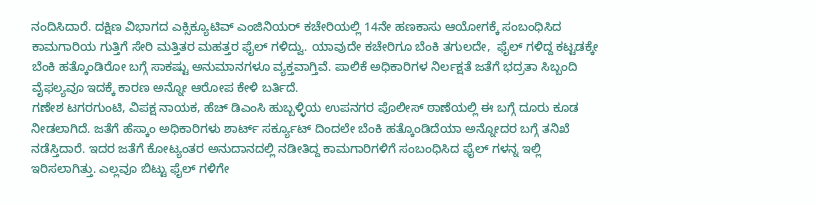ನಂದಿಸಿದಾರೆ. ದಕ್ಷಿಣ ವಿಭಾಗದ ಎಕ್ಸಿಕ್ಯೂಟಿವ್ ಎಂಜಿನಿಯರ್ ಕಚೇರಿಯಲ್ಲಿ 14ನೇ ಹಣಕಾಸು ಆಯೋಗಕ್ಕೆ ಸಂಬಂಧಿಸಿದ ಕಾಮಗಾರಿಯ ಗುತ್ತಿಗೆ ಸೇರಿ ಮತ್ತಿತರ ಮಹತ್ತರ ಫೈಲ್ ಗಳಿದ್ವು. ಯಾವುದೇ ಕಚೇರಿಗೂ ಬೆಂಕಿ ತಗುಲದೇ,  ಫೈಲ್ ಗಳಿದ್ದ ಕಟ್ಟಡಕ್ಕೇ ಬೆಂಕಿ ಹತ್ಕೊಂಡಿರೋ ಬಗ್ಗೆ ಸಾಕಷ್ಟು ಅನುಮಾನಗಳೂ ವ್ಯಕ್ತವಾಗ್ತಿವೆ. ಪಾಲಿಕೆ ಅಧಿಕಾರಿಗಳ ನಿರ್ಲಕ್ಷತೆ ಜತೆಗೆ ಭದ್ರತಾ ಸಿಬ್ಬಂದಿ ವೈಫಲ್ಯವೂ ಇದಕ್ಕೆ ಕಾರಣ ಅನ್ನೋ ಆರೋಪ ಕೇಳಿ ಬರ್ತಿದೆ.
ಗಣೇಶ ಟಗರಗುಂಟಿ, ವಿಪಕ್ಷ ನಾಯಕ, ಹೆಚ್ ಡಿಎಂಸಿ ಹುಬ್ಬಳ್ಳಿಯ ಉಪನಗರ ಪೊಲೀಸ್ ಠಾಣೆಯಲ್ಲಿ ಈ ಬಗ್ಗೆ ದೂರು ಕೂಡ ನೀಡಲಾಗಿದೆ. ಜತೆಗೆ ಹೆಸ್ಕಾಂ ಅಧಿಕಾರಿಗಳು ಶಾರ್ಟ್ ಸರ್ಕ್ಯೂಟ್ ದಿಂದಲೇ ಬೆಂಕಿ ಹತ್ಕೊಂಡಿದೆಯಾ ಅನ್ನೋದರ ಬಗ್ಗೆ ತನಿಖೆ ನಡೆಸ್ತಿದಾರೆ. ಇದರ ಜತೆಗೆ ಕೋಟ್ಯಂತರ ಅನುದಾನದಲ್ಲಿ ನಡೀತಿದ್ದ ಕಾಮಗಾರಿಗಳಿಗೆ ಸಂಬಂಧಿಸಿದ ಫೈಲ್ ಗಳನ್ನ ಇಲ್ಲಿ ಇರಿಸಲಾಗಿತ್ತು. ಎಲ್ಲವೂ ಬಿಟ್ಟು ಫೈಲ್ ಗಳಿಗೇ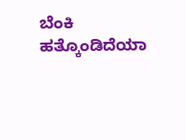ಬೆಂಕಿ ಹತ್ಕೊಂಡಿದೆಯಾ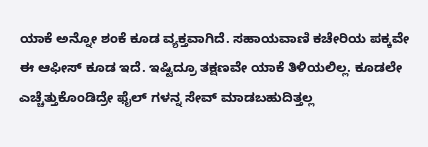ಯಾಕೆ ಅನ್ನೋ ಶಂಕೆ ಕೂಡ ವ್ಯಕ್ತವಾಗಿದೆ. ಸಹಾಯವಾಣಿ ಕಚೇರಿಯ ಪಕ್ಕವೇ ಈ ಆಫೀಸ್ ಕೂಡ ಇದೆ. ಇಷ್ಟಿದ್ರೂ ತಕ್ಷಣವೇ ಯಾಕೆ ತಿಳಿಯಲಿಲ್ಲ. ಕೂಡಲೇ ಎಚ್ಚೆತ್ತುಕೊಂಡಿದ್ರೇ ಫೈಲ್ ಗಳನ್ನ ಸೇವ್ ಮಾಡಬಹುದಿತ್ತಲ್ಲ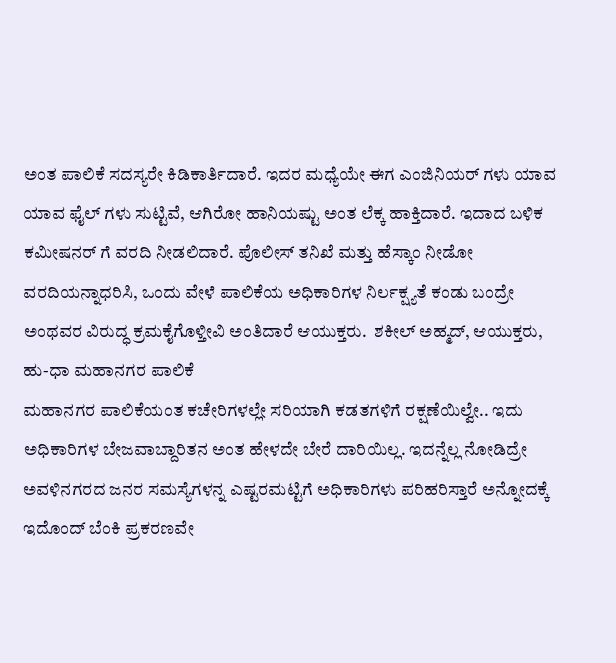ಅಂತ ಪಾಲಿಕೆ ಸದಸ್ಯರೇ ಕಿಡಿಕಾರ್ತಿದಾರೆ. ಇದರ ಮಧ್ಯೆಯೇ ಈಗ ಎಂಜಿನಿಯರ್ ಗಳು ಯಾವ ಯಾವ ಫೈಲ್ ಗಳು ಸುಟ್ಟಿವೆ, ಆಗಿರೋ ಹಾನಿಯಷ್ಟು ಅಂತ ಲೆಕ್ಕ ಹಾಕ್ತಿದಾರೆ. ಇದಾದ ಬಳಿಕ ಕಮೀಷನರ್ ಗೆ ವರದಿ ನೀಡಲಿದಾರೆ. ಪೊಲೀಸ್ ತನಿಖೆ ಮತ್ತು ಹೆಸ್ಕಾಂ ನೀಡೋ ವರದಿಯನ್ನಾಧರಿಸಿ, ಒಂದು ವೇಳೆ ಪಾಲಿಕೆಯ ಅಧಿಕಾರಿಗಳ ನಿರ್ಲಕ್ಷ್ಯತೆ ಕಂಡು ಬಂದ್ರೇ ಅಂಥವರ ವಿರುದ್ಧ ಕ್ರಮಕೈಗೊಳ್ತೀವಿ ಅಂತಿದಾರೆ ಆಯುಕ್ತರು.  ಶಕೀಲ್ ಅಹ್ಮದ್, ಆಯುಕ್ತರು, ಹು-ಧಾ ಮಹಾನಗರ ಪಾಲಿಕೆ
ಮಹಾನಗರ ಪಾಲಿಕೆಯಂತ ಕಚೇರಿಗಳಲ್ಲೇ ಸರಿಯಾಗಿ ಕಡತಗಳಿಗೆ ರಕ್ಷಣೆಯಿಲ್ವೇ.. ಇದು ಅಧಿಕಾರಿಗಳ ಬೇಜವಾಬ್ದಾರಿತನ ಅಂತ ಹೇಳದೇ ಬೇರೆ ದಾರಿಯಿಲ್ಲ. ಇದನ್ನೆಲ್ಲ ನೋಡಿದ್ರೇ ಅವಳಿನಗರದ ಜನರ ಸಮಸ್ಯೆಗಳನ್ನ ಎಷ್ಟರಮಟ್ಟಿಗೆ ಅಧಿಕಾರಿಗಳು ಪರಿಹರಿಸ್ತಾರೆ ಅನ್ನೋದಕ್ಕೆ ಇದೊಂದ್ ಬೆಂಕಿ ಪ್ರಕರಣವೇ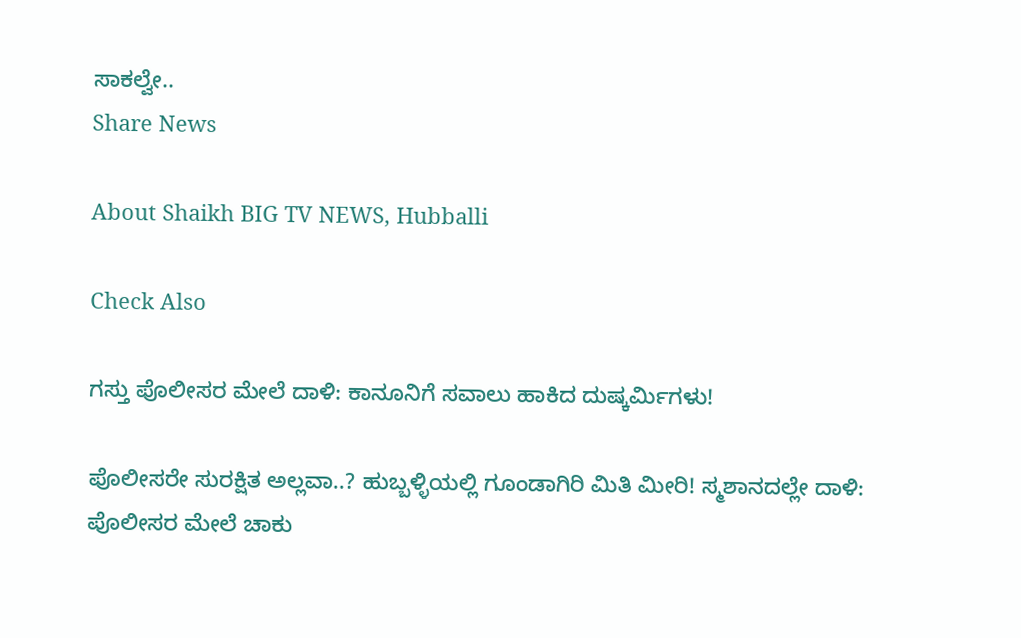ಸಾಕಲ್ವೇ..
Share News

About Shaikh BIG TV NEWS, Hubballi

Check Also

ಗಸ್ತು ಪೊಲೀಸರ ಮೇಲೆ ದಾಳಿ: ಕಾನೂನಿಗೆ ಸವಾಲು ಹಾಕಿದ ದುಷ್ಕರ್ಮಿಗಳು!

ಪೊಲೀಸರೇ ಸುರಕ್ಷಿತ ಅಲ್ಲವಾ..? ಹುಬ್ಬಳ್ಳಿಯಲ್ಲಿ ಗೂಂಡಾಗಿರಿ ಮಿತಿ ಮೀರಿ! ಸ್ಮಶಾನದಲ್ಲೇ ದಾಳಿ: ಪೊಲೀಸರ ಮೇಲೆ ಚಾಕು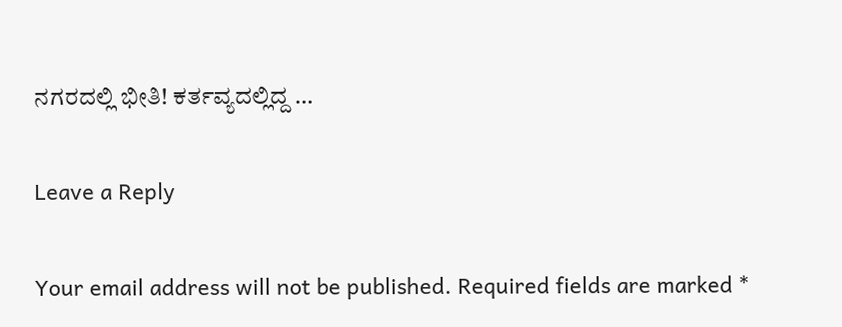ನಗರದಲ್ಲಿ ಭೀತಿ! ಕರ್ತವ್ಯದಲ್ಲಿದ್ದ …

Leave a Reply

Your email address will not be published. Required fields are marked *